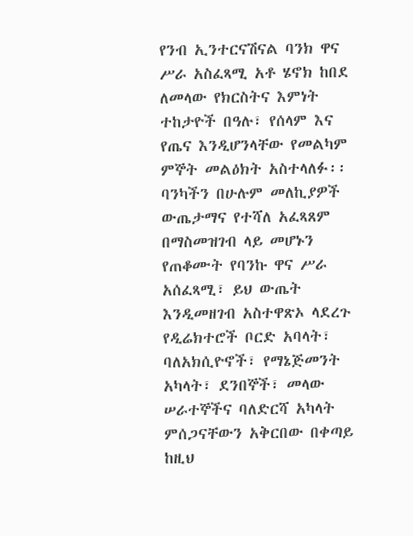የንብ ኢንተርናሽናል ባንክ ዋና ሥራ አስፈጻሚ አቶ ሄኖክ ከበደ ለመላው የክርስትና እምነት ተከታዮች በዓሉ፣ የሰላም እና የጤና እንዲሆንላቸው የመልካም ምኞት መልዕክት አስተላለፉ፡፡
ባንካችን በሁሉም መለኪያዎች ውጤታማና የተሻለ አፈጻጸም በማስመዝገብ ላይ መሆኑን የጠቆሙት የባንኩ ዋና ሥራ አሰፈጻሚ፣ ይህ ውጤት እንዲመዘገብ አስተዋጽኦ ላደረጉ የዲሬክተሮች ቦርድ አባላት፣ ባለአክሲዮኖች፣ የማኔጅመንት አካላት፣ ደንበኞች፣ መላው ሠራተኞችና ባለድርሻ አካላት ምሰጋናቸውን አቅርበው በቀጣይ ከዚህ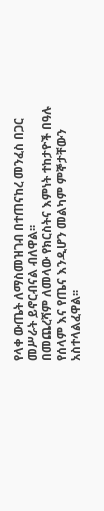የላቀ ውጤት ለማስመዝገብ በተጠናከረ መንፈስ በጋር መሥራት ይኖርብናል ብለዋል፡፡
በመጨረሻም ለመላው የክርስትና እምነት ተከታዮች በዓሉ የሰላም እና የጤና እንዲሆን መልካም ምኞታቸውን አስተላልፈዋል፡፡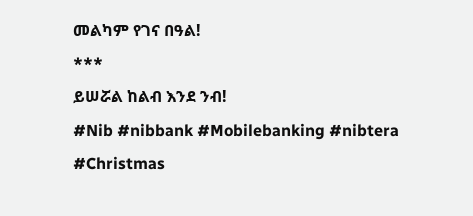መልካም የገና በዓል!
***
ይሠሯል ከልብ እንደ ንብ!
#Nib #nibbank #Mobilebanking #nibtera #Christmas